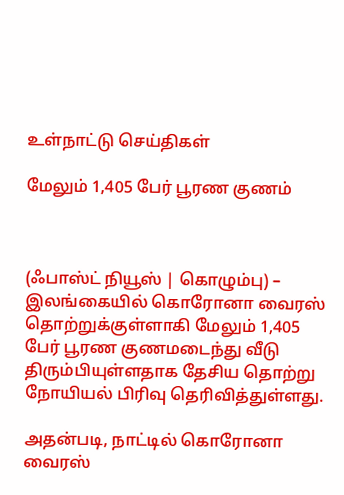உள்நாட்டு செய்திகள்

மேலும் 1,405 பேர் பூரண குணம்



(ஃபாஸ்ட் நியூஸ் | கொழும்பு) – இலங்கையில் கொரோனா வைரஸ் தொற்றுக்குள்ளாகி மேலும் 1,405 பேர் பூரண குணமடைந்து வீடு திரும்பியுள்ளதாக தேசிய தொற்று நோயியல் பிரிவு தெரிவித்துள்ளது.

அதன்படி, நாட்டில் கொரோனா வைரஸ்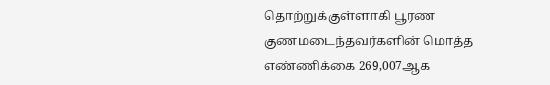தொற்றுக்குள்ளாகி பூரண குணமடைந்தவர்களின் மொத்த எண்ணிக்கை 269,007ஆக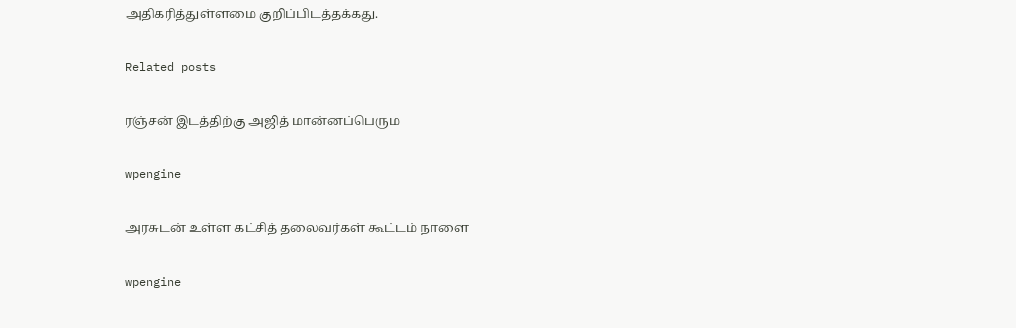அதிகரித்துள்ளமை குறிப்பிடத்தக்கது.

Related posts

ரஞ்சன் இடத்திற்கு அஜித் மான்னப்பெரும

wpengine

அரசுடன் உள்ள கட்சித் தலைவர்கள் கூட்டம் நாளை

wpengine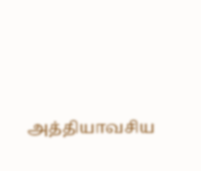அத்தியாவசிய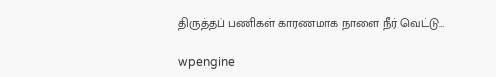திருத்தப் பணிகள் காரணமாக நாளை நீர் வெட்டு…

wpengine